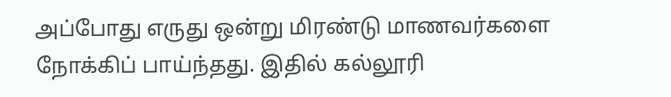அப்போது எருது ஒன்று மிரண்டு மாணவர்களை நோக்கிப் பாய்ந்தது. இதில் கல்லூரி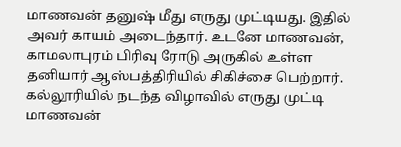மாணவன் தனுஷ் மீது எருது முட்டியது. இதில் அவர் காயம் அடைந்தார். உடனே மாணவன், காமலாபுரம் பிரிவு ரோடு அருகில் உள்ள தனியார் ஆஸ்பத்திரியில் சிகிச்சை பெற்றார். கல்லூரியில் நடந்த விழாவில் எருது முட்டி மாணவன்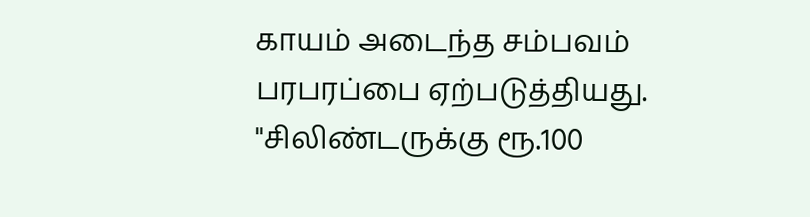காயம் அடைந்த சம்பவம் பரபரப்பை ஏற்படுத்தியது.
"சிலிண்டருக்கு ரூ.100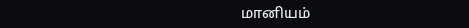மானியம்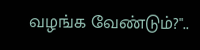வழங்க வேண்டும்?"..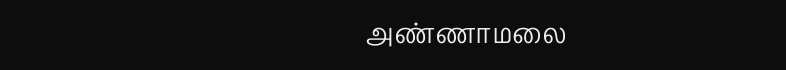அண்ணாமலை